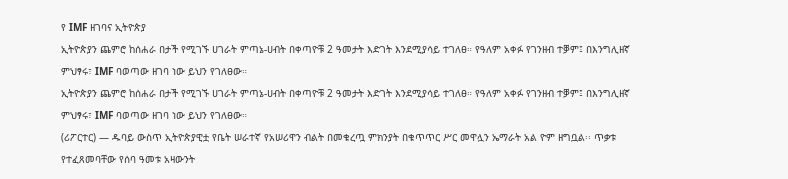የ IMF ዘገባና ኢትዮጵያ
ኢትዮጵያን ጨምሮ ከሰሐራ በታች የሚገኙ ሀገራት ምጣኔ-ሀብት በቀጣዮቹ 2 ዓመታት እድገት እንደሚያሳይ ተገለፀ። የዓለም አቀፉ የገንዘብ ተቓም፤ በእንግሊዘኛ ምህፃሩ፣ IMF ባወጣው ዘገባ ነው ይህን የገለፀው።
ኢትዮጵያን ጨምሮ ከሰሐራ በታች የሚገኙ ሀገራት ምጣኔ-ሀብት በቀጣዮቹ 2 ዓመታት እድገት እንደሚያሳይ ተገለፀ። የዓለም አቀፉ የገንዘብ ተቓም፤ በእንግሊዘኛ ምህፃሩ፣ IMF ባወጣው ዘገባ ነው ይህን የገለፀው።
(ሪፖርተር) — ዱባይ ውስጥ ኢትዮጵያዊቷ የቤት ሠራተኛ የአሠሪዋን ብልት በመቁረጧ ምክንያት በቁጥጥር ሥር መዋሏን ኤማራት አል ዮም ዘግቧል፡፡ ጥቃቱ የተፈጸመባቸው የሰባ ዓመቱ አዛውንት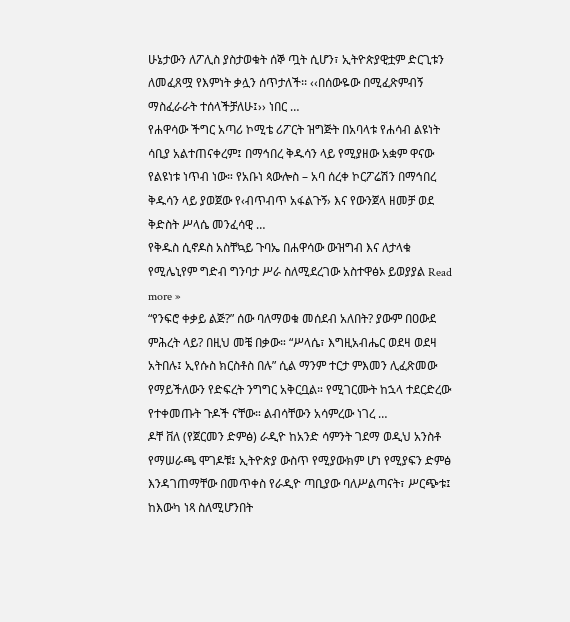ሁኔታውን ለፖሊስ ያስታወቁት ሰኞ ጧት ሲሆን፣ ኢትዮጵያዊቷም ድርጊቱን ለመፈጸሟ የእምነት ቃሏን ሰጥታለች፡፡ ‹‹በሰውዬው በሚፈጽምብኝ ማስፈራራት ተሰላችቻለሁ፤›› ነበር …
የሐዋሳው ችግር አጣሪ ኮሚቴ ሪፖርት ዝግጅት በአባላቱ የሐሳብ ልዩነት ሳቢያ አልተጠናቀረም፤ በማኅበረ ቅዱሳን ላይ የሚያዘው አቋም ዋናው የልዩነቱ ነጥብ ነው። የአቡነ ጳውሎስ – አባ ሰረቀ ኮርፖሬሽን በማኅበረ ቅዱሳን ላይ ያወጀው የ‹ብጥብጥ አፋልጉኝ› እና የውንጀላ ዘመቻ ወደ ቅድስት ሥላሴ መንፈሳዊ …
የቅዱስ ሲኖዶስ አስቸኳይ ጉባኤ በሐዋሳው ውዝግብ እና ለታላቁ የሚሌኒየም ግድብ ግንባታ ሥራ ስለሚደረገው አስተዋፅኦ ይወያያል Read more »
“የንፍሮ ቀቃይ ልጅ?” ሰው ባለማወቁ መሰደብ አለበት? ያውም በዐውደ ምሕረት ላይ? በዚህ መቼ በቃው። “ሥላሴ፣ እግዚአብሔር ወደዛ ወደዛ አትበሉ፤ ኢየሱስ ክርስቶስ በሉ” ሲል ማንም ተርታ ምእመን ሊፈጽመው የማይችለውን የድፍረት ንግግር አቅርቧል። የሚገርሙት ከኋላ ተደርድረው የተቀመጡት ጉዶች ናቸው። ልብሳቸውን አሳምረው ነገረ …
ዶቸ ቨለ (የጀርመን ድምፅ) ራዲዮ ከአንድ ሳምንት ገደማ ወዲህ አንስቶ የማሠራጫ ሞገዶቹ፤ ኢትዮጵያ ውስጥ የሚያውክም ሆነ የሚያፍን ድምፅ እንዳገጠማቸው በመጥቀስ የራዲዮ ጣቢያው ባለሥልጣናት፣ ሥርጭቱ፤ ከእውካ ነጻ ስለሚሆንበት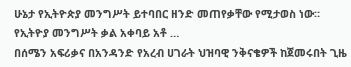ሁኔታ የኢትዮጵያ መንግሥት ይተባበር ዘንድ መጠየቃቸው የሚታወስ ነው። የኢትዮያ መንግሥት ቃል አቀባይ አቶ …
በሰሜን አፍሪቃና በአንዳንድ የአረብ ሀገራት ህዝባዊ ንቅናቄዎች ከጀመሩበት ጊዜ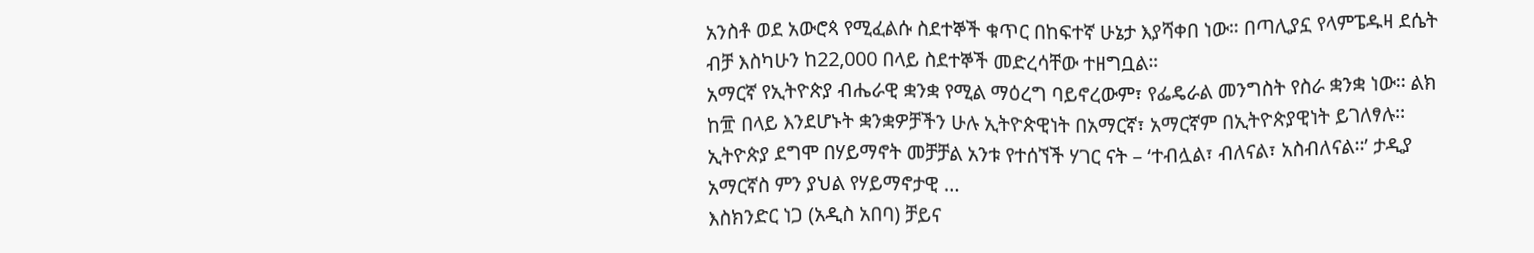አንስቶ ወደ አውሮጳ የሚፈልሱ ስደተኞች ቁጥር በከፍተኛ ሁኔታ እያሻቀበ ነው። በጣሊያኗ የላምፔዱዛ ደሴት ብቻ እስካሁን ከ22,000 በላይ ስደተኞች መድረሳቸው ተዘግቧል።
አማርኛ የኢትዮጵያ ብሔራዊ ቋንቋ የሚል ማዕረግ ባይኖረውም፣ የፌዴራል መንግስት የስራ ቋንቋ ነው፡፡ ልክ ከ፹ በላይ እንደሆኑት ቋንቋዎቻችን ሁሉ ኢትዮጵዊነት በአማርኛ፣ አማርኛም በኢትዮጵያዊነት ይገለፃሉ፡፡ ኢትዮጵያ ደግሞ በሃይማኖት መቻቻል አንቱ የተሰኘች ሃገር ናት – ‘ተብሏል፣ ብለናል፣ አስብለናል፡፡’ ታዲያ አማርኛስ ምን ያህል የሃይማኖታዊ …
እስክንድር ነጋ (አዲስ አበባ) ቻይና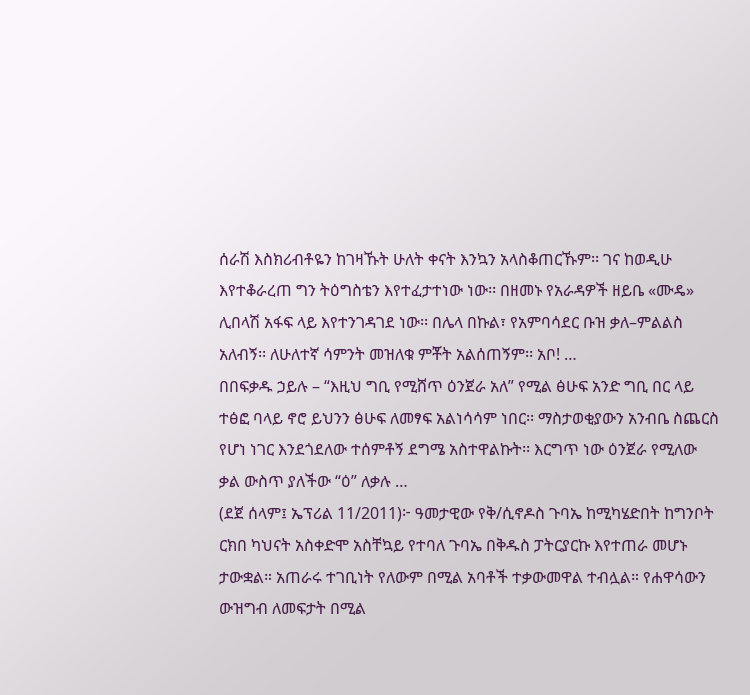ሰራሽ እስክሪብቶዬን ከገዛኹት ሁለት ቀናት እንኳን አላስቆጠርኹም፡፡ ገና ከወዲሁ እየተቆራረጠ ግን ትዕግስቴን እየተፈታተነው ነው፡፡ በዘመኑ የአራዳዎች ዘይቤ «ሙዴ» ሊበላሽ አፋፍ ላይ እየተንገዳገደ ነው፡፡ በሌላ በኩል፣ የአምባሳደር ቡዝ ቃለ–ምልልስ አለብኝ፡፡ ለሁለተኛ ሳምንት መዝለቁ ምቾት አልሰጠኝም፡፡ አቦ! …
በበፍቃዱ ኃይሉ – “እዚህ ግቢ የሚሸጥ ዕንጀራ አለ” የሚል ፅሁፍ አንድ ግቢ በር ላይ ተፅፎ ባላይ ኖሮ ይህንን ፅሁፍ ለመፃፍ አልነሳሳም ነበር፡፡ ማስታወቂያውን አንብቤ ስጨርስ የሆነ ነገር እንደጎደለው ተሰምቶኝ ደግሜ አስተዋልኩት፡፡ እርግጥ ነው ዕንጀራ የሚለው ቃል ውስጥ ያለችው “ዕ” ለቃሉ …
(ደጀ ሰላም፤ ኤፕሪል 11/2011)፦ ዓመታዊው የቅ/ሲኖዶስ ጉባኤ ከሚካሄድበት ከግንቦት ርክበ ካህናት አስቀድሞ አስቸኳይ የተባለ ጉባኤ በቅዱስ ፓትርያርኩ እየተጠራ መሆኑ ታውቋል። አጠራሩ ተገቢነት የለውም በሚል አባቶች ተቃውመዋል ተብሏል። የሐዋሳውን ውዝግብ ለመፍታት በሚል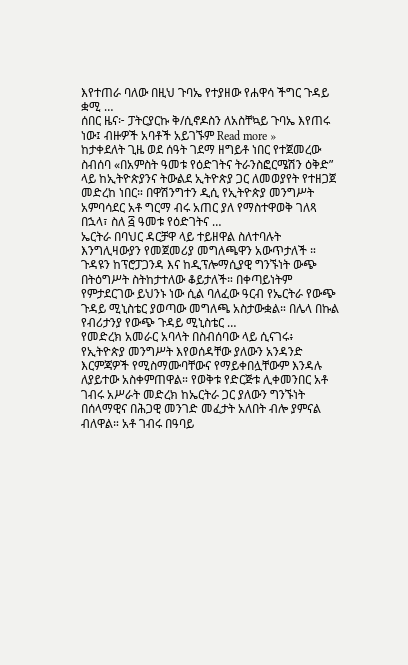እየተጠራ ባለው በዚህ ጉባኤ የተያዘው የሐዋሳ ችግር ጉዳይ ቋሚ …
ሰበር ዜና፦ ፓትርያርኩ ቅ/ሲኖዶስን ለአስቸኳይ ጉባኤ እየጠሩ ነው፤ ብዙዎች አባቶች አይገኙም Read more »
ከታቀደለት ጊዜ ወደ ሰዓት ገደማ ዘግይቶ ነበር የተጀመረው ስብሰባ «በአምስት ዓመቱ የዕድገትና ትራንስፎርሜሽን ዕቅድ” ላይ ከኢትዮጵያንና ትውልደ ኢትዮጵያ ጋር ለመወያየት የተዘጋጀ መድረከ ነበር። በዋሽንግተን ዲሲ የኢትዮጵያ መንግሥት አምባሳደር አቶ ግርማ ብሩ አጠር ያለ የማስተዋወቅ ገለጻ በኋላ፣ ስለ ፭ ዓመቱ የዕድገትና …
ኤርትራ በባህር ዳርቻዋ ላይ ተይዘዋል ስለተባሉት እንግሊዛውያን የመጀመሪያ መግለጫዋን አውጥታለች ። ጉዳዩን ከፕሮፓጋንዳ እና ከዲፕሎማሲያዊ ግንኙነት ውጭ በትዕግሥት ስትከታተለው ቆይታለች። በቀጣይነትም የምታደርገው ይህንኑ ነው ሲል ባለፈው ዓርብ የኤርትራ የውጭ ጉዳይ ሚኒስቴር ያወጣው መግለጫ አስታውቋል። በሌላ በኩል የብሪታንያ የውጭ ጉዳይ ሚኒስቴር …
የመድረክ አመራር አባላት በስብሰባው ላይ ሲናገሩ፥ የኢትዮጵያ መንግሥት እየወሰዳቸው ያለውን አንዳንድ እርምጃዎች የሚስማሙባቸውና የማይቀበሏቸውም እንዳሉ ለያይተው አስቀምጠዋል። የወቅቱ የድርጅቱ ሊቀመንበር አቶ ገብሩ አሥራት መድረክ ከኤርትራ ጋር ያለውን ግንኙነት በሰላማዊና በሕጋዊ መንገድ መፈታት አለበት ብሎ ያምናል ብለዋል። አቶ ገብሩ በዓባይ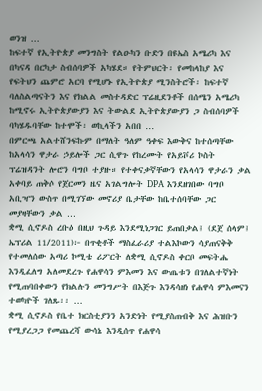ወንዝ …
ከፍተኛ የኢትዮጵያ መንግስት የልዑካን ቡድን በዩኤስ አሜሪካ እና በካናዳ በርካታ ስብሰባዎች አካሄደ። የትምህርት፡ የመከላከያ እና የፍትህን ጨምሮ አርባ የሚሆኑ የኢትዮጵያ ሚንስትሮች፡ ከፍተኛ ባለስልጣናትን እና የክልል መስተዳድር ፕሬዚደንቶች በሰሜን አሜሪካ ከሚኖሩ ኢትዮጵያውያን እና ትውልደ ኢትዮጵያውያን ጋ ስብሰባዎች ባካሄዱባቸው ከተሞች፡ ወኪላችን አበበ …
በምርጫ አልተሸንፍኩም በማለት ዓለም ዓቀፍ እውቅና ከተሰጣቸው ከአላሳን ዋታራ ኃይሎች ጋር ሲዋጉ የከረሙት የአይቮሪ ኮስት ፕሬዝዳንት ሎሮን ባግቦ ተያዙ። የተቀናቃኛቸውን የአላሳን ዋታራን ቃል አቀባይ ጠቅሶ የጀርመን ዜና አገልግሎት DPA እንደዘገበው ባግቦ አቢዣን ውስጥ በሚገኘው መኖሪያ ቤታቸው ከቤተሰባቸው ጋር መያዛቸውን ቃል …
ቋሚ ሲኖዶስ ረቡዕ በዚህ ጉዳይ እንደሚነጋገር ይጠበቃል፤ (ደጀ ሰላም፤ ኤፕሪል 11/2011)፦ በጥቂቶች ማስፈራሪያ ተልእኮውን ሳያጠናቅቅ የተመለሰው አጣሪ ኮሚቴ ሪፖርት ለቋሚ ሲኖዶስ ቀርቦ መፍትሔ እንዲፈለግ አለመደረጉ የሐዋሳን ምእመን እና ውጤቱን በገለልተኛነት የሚጠባበቀውን የክልሉን መንግሥት በእጅጉ እንዳሳዘነ የሐዋሳ ምእመናን ተወካዮች ገለጹ፡፡ …
ቋሚ ሲኖዶስ የቤተ ክርስቲያንን አንድነት የሚያስጠብቅ እና ሕዝቡን የሚያረጋጋ የመጨረሻ ውሳኔ እንዲሰጥ የሐዋሳ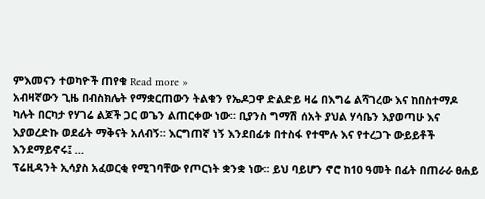ምእመናን ተወካዮች ጠየቁ Read more »
አብዛኛውን ጊዜ በብስክሌት የማቋርጠውን ትልቁን የኤዶጋዋ ድልድይ ዛሬ በእግሬ ልሻገረው እና ከበስተማዶ ካሉት በርካታ የሃገሬ ልጆች ጋር ወጌን ልጠርቀው ነው። ቢያንስ ግማሽ ሰአት ያህል ሃሳቤን እያወጣሁ እና እያወረድኩ ወደፊት ማቅናት አለብኝ። እርግጠኛ ነኝ እንደበፊቱ በተስፋ የተሞሉ እና የተረጋጉ ውይይቶች እንደማይኖሩ፤ …
ፕሬዚዳንት ኢሳያስ አፈወርቂ የሚገባቸው የጦርነት ቋንቋ ነው፡፡ ይህ ባይሆን ኖሮ ከ10 ዓመት በፊት በጠራራ ፀሐይ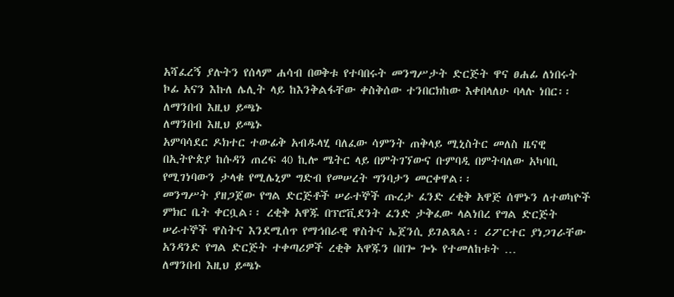አሻፈረኝ ያሉትን የሰላም ሐሳብ በወቅቱ የተባበሩት መንግሥታት ድርጅት ዋና ፀሐፊ ለነበሩት ኮፊ አናን እኩለ ሌሊት ላይ ከእንቅልፋቸው ቀስቅሰው ተንበርክከው እቀበላለሁ ባላሉ ነበር፡፡
ለማንበብ እዚህ ይጫኑ
ለማንበብ እዚህ ይጫኑ
አምባሳደር ዶክተር ተውፊቅ አብዱላሂ ባለፈው ሳምንት ጠቅላይ ሚኒስትር መለስ ዜናዊ በኢትዮጵያ ከሱዳን ጠረፍ 40 ኪሎ ሜትር ላይ በምትገኘውና ቡምባዲ በምትባለው አካባቢ የሚገነባውን ታላቁ የሚሌኒም ግድብ የመሠረት ግንባታን መርቀዋል፡፡
መንግሥት ያዘጋጀው የግል ድርጅቶች ሠራተኞች ጡረታ ፈንድ ረቂቅ አዋጅ ሰሞኑን ለተወካዮች ምክር ቤት ቀርቧል፡፡ ረቂቅ አዋጁ በፕሮቪደንት ፈንድ ታቅፈው ላልነበረ የግል ድርጅት ሠራተኞች ዋስትና እንደሚሰጥ የማኅበራዊ ዋስትና ኤጀንሲ ይገልጻል፡፡ ሪፖርተር ያነጋገራቸው አንዳንድ የግል ድርጅት ተቀጣሪዎች ረቂቅ አዋጁን በበጐ ጐኑ የተመለከቱት …
ለማንበብ እዚህ ይጫኑ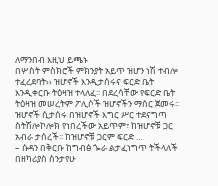ለማንበብ እዚህ ይጫኑ
በሦስት ምስክሮች ምክንያት አይጥ ዝሆን ነሽ ተብሎ ተፈረደባት›› ዝሆኖች እንዲታሰሩና ፍርድ ቤት እንዲቀርቡ ትዕዛዝ ተላለፈ፡፡ በደረሳቸው የፍርድ ቤት ትዕዛዝ መሠረትም ፖሊሶች ዝሆኖችን ማሰር ጀመሩ፡፡ ዝሆኖች ሲታሰሩ በዝሆኖች እግር ሥር ተደናግጣ ስትሽሎኮሎክ የነበረችው አይጥም፣ ከዝሆኖቹ ጋር አብራ ታሰረች፡፡ ከዝሆኖቹ ጋርም ፍርድ …
– ሱዳን በቅርቡ ከግብፅ ጐራ ልታፈነግጥ ትችላለች በዘካሪያስ ስንታየሁ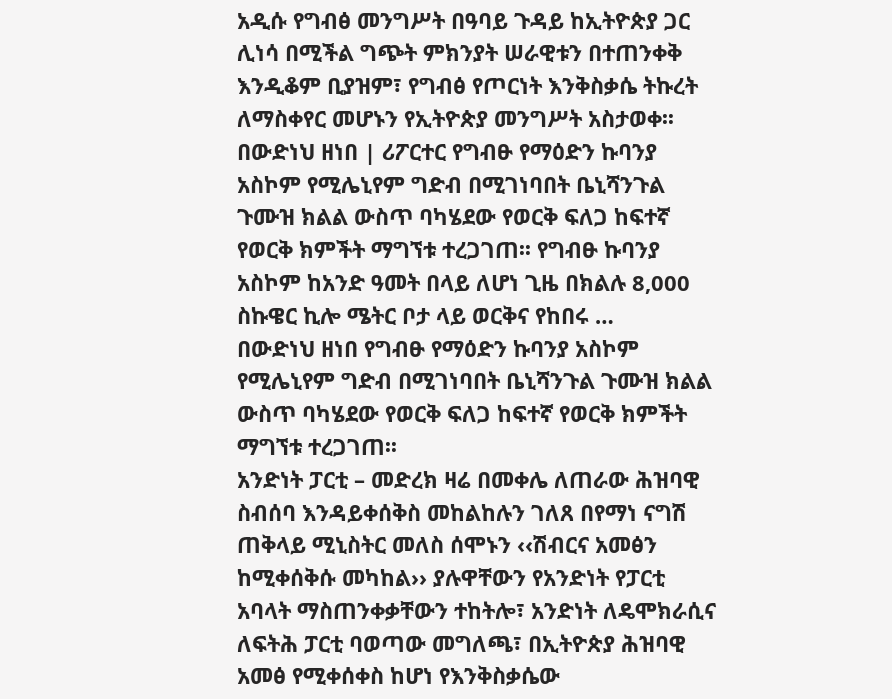አዲሱ የግብፅ መንግሥት በዓባይ ጉዳይ ከኢትዮጵያ ጋር ሊነሳ በሚችል ግጭት ምክንያት ሠራዊቱን በተጠንቀቅ እንዲቆም ቢያዝም፣ የግብፅ የጦርነት እንቅስቃሴ ትኩረት ለማስቀየር መሆኑን የኢትዮጵያ መንግሥት አስታወቀ፡፡
በውድነህ ዘነበ | ሪፖርተር የግብፁ የማዕድን ኩባንያ አስኮም የሚሌኒየም ግድብ በሚገነባበት ቤኒሻንጉል ጉሙዝ ክልል ውስጥ ባካሄደው የወርቅ ፍለጋ ከፍተኛ የወርቅ ክምችት ማግኘቱ ተረጋገጠ፡፡ የግብፁ ኩባንያ አስኮም ከአንድ ዓመት በላይ ለሆነ ጊዜ በክልሉ 8,000 ስኩዌር ኪሎ ሜትር ቦታ ላይ ወርቅና የከበሩ …
በውድነህ ዘነበ የግብፁ የማዕድን ኩባንያ አስኮም የሚሌኒየም ግድብ በሚገነባበት ቤኒሻንጉል ጉሙዝ ክልል ውስጥ ባካሄደው የወርቅ ፍለጋ ከፍተኛ የወርቅ ክምችት ማግኘቱ ተረጋገጠ፡፡
አንድነት ፓርቲ – መድረክ ዛሬ በመቀሌ ለጠራው ሕዝባዊ ስብሰባ እንዳይቀሰቅስ መከልከሉን ገለጸ በየማነ ናግሽ ጠቅላይ ሚኒስትር መለስ ሰሞኑን ‹‹ሽብርና አመፅን ከሚቀሰቅሱ መካከል›› ያሉዋቸውን የአንድነት የፓርቲ አባላት ማስጠንቀቃቸውን ተከትሎ፣ አንድነት ለዴሞክራሲና ለፍትሕ ፓርቲ ባወጣው መግለጫ፣ በኢትዮጵያ ሕዝባዊ አመፅ የሚቀሰቀስ ከሆነ የእንቅስቃሴው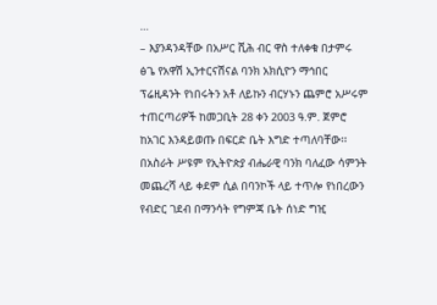…
– እያንዳንዳቸው በአሥር ሺሕ ብር ዋስ ተለቀቁ በታምሩ ፅጌ የአዋሽ ኢንተርናሽናል ባንክ አክሲዮን ማኅበር ፕሬዚዳንት የነበሩትን አቶ ለይኩን ብርሃኑን ጨምሮ አሥሩም ተጠርጣሪዎች ከመጋቢት 28 ቀን 2003 ዓ.ም. ጀምሮ ከአገር እንዳይወጡ በፍርድ ቤት እግድ ተጣለባቸው፡፡
በአስራት ሥዩም የኢትዮጵያ ብሔራዊ ባንክ ባለፈው ሳምንት መጨረሻ ላይ ቀደም ሲል በባንኮች ላይ ተጥሎ የነበረውን የብድር ገደብ በማንሳት የግምጃ ቤት ሰነድ ግዢ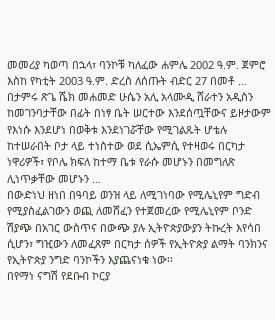መመሪያ ካወጣ በኋላ፣ ባንኮቹ ካለፈው ሐምሌ 2002 ዓ.ም. ጀምሮ እስከ የካቲት 2003 ዓ.ም. ድረስ ለሰጡት ብድር 27 በመቶ …
በታምሩ ጽጌ ሼክ መሐመድ ሁሴን አሊ አላሙዲ ሸራተን አዲስን ከመገንባታቸው በፊት በነፃ ቤት ሠርተው እንደሰጧቸውና ይዞታውም የእነሱ እንደሆነ በወቅቱ እንደነገሯቸው የሚገልጹት ሆቴሉ ከተሠራበት ቦታ ላይ ተነስተው ወደ ሲኤምሲ የተዛወሩ በርካታ ነዋሪዎች፣ የቦሌ ክፍለ ከተማ ቤቱ የራሱ መሆኑን በመግለጽ ሊነጥቃቸው መሆኑን …
በውድነህ ዘነበ በዓባይ ወንዝ ላይ ለሚገነባው የሚሌኒየም ግድብ የሚያስፈልገውን ወጪ ለመሸፈን የተጀመረው የሚሌኒየም ቦንድ ሽያጭ በአገር ውስጥና በውጭ ያሉ ኢትዮጵያውያን ትኩረት እየሳበ ሲሆን፣ ግዢውን ለመፈጸም በርካታ ሰዎች የኢትዮጵያ ልማት ባንክንና የኢትዮጵያ ንግድ ባንኮችን እያጨናነቁ ነው፡፡
በየማነ ናግሽ የደቡብ ኮርያ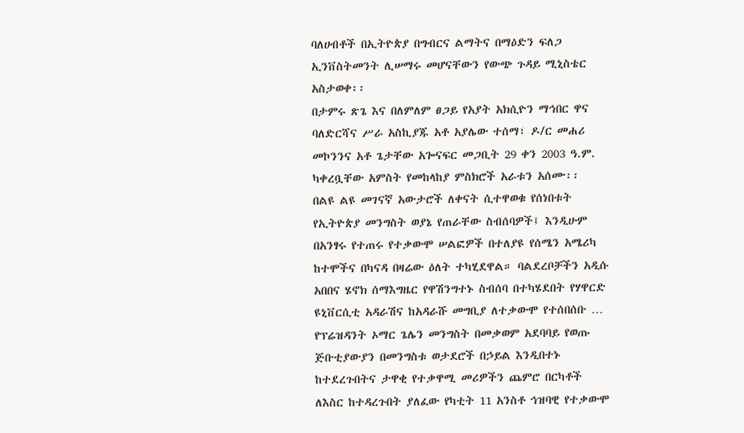ባለሀብቶች በኢትዮጵያ በግብርና ልማትና በማዕድን ፍለጋ ኢንቨስትመንት ሊሠማሩ መሆናቸውን የውጭ ጉዳይ ሚኒስቴር አስታወቀ፡፡
በታምሩ ጽጌ እና በለምለም ፀጋይ የአያት አክሲዮን ማኅበር ዋና ባለድርሻና ሥራ አስኪያጁ አቶ አያሌው ተሰማ፣ ዶ/ር መሐሪ መኮንንና አቶ ጌታቸው አጐናፍር መጋቢት 29 ቀን 2003 ዓ.ም. ካቀረቧቸው አምስት የመከላከያ ምስክሮች አራቱን አሰሙ፡፡
በልዩ ልዩ መገናኛ አውታሮች ለቀናት ሲተዋወቁ የሰነበቱት የኢትዮጵያ መንግስት ወያኔ የጠራቸው ስብሰባዎች፤ እንዲሁም በአንፃሩ የተጠሩ የተቃውሞ ሠልፎዎች በተለያዩ የሰሜን አሜሪካ ከተሞችና በካናዳ በዛሬው ዕለት ተካሂደዋል። ባልደረቦቻችን አዲሱ አበበና ሄኖክ ሰማእግዜር የዋሽንግተኑ ስብሰባ በተካሄደበት የሃዋርድ ዩኒቨርሲቲ አዳራሽና ከአዳራሹ መግቢያ ለተቃውሞ የተሰበሰቡ …
የፕሬዝዳንት ኦማር ጌሌን መንግስት በመቃወም አደባባይ የወጡ ጅቡቲያውያን በመንግስቱ ወታደሮች በኃይል እንዲበተኑ ከተደረጉበትና ታዋቂ የተቃዋሚ መሪዎችን ጨምሮ በርካቶች ለእስር ከተዳረጉበት ያለፈው የካቲት 11 አንስቶ ኅዝባዊ የተቃውሞ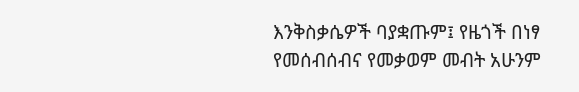እንቅስቃሴዎች ባያቋጡም፤ የዜጎች በነፃ የመሰብሰብና የመቃወም መብት አሁንም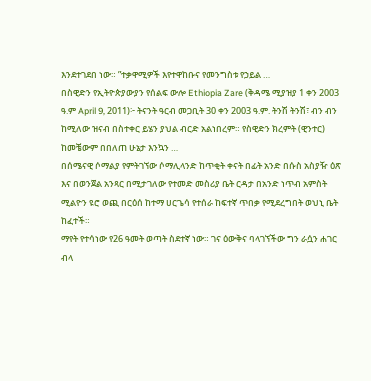እንደተገደበ ነው። ”ተቃዋሚዎች እየተዋከቡና የመንግስቱ የኃይል …
በስዊድን የኢትዮጵያውያን የሰልፍ ውሎ Ethiopia Zare (ቅዳሜ ሚያዝያ 1 ቀን 2003 ዓ.ም April 9, 2011)፦ ትናንት ዓርብ መጋቢት 30 ቀን 2003 ዓ.ም. ትንሽ ትንሽ፣ ብን ብን ከሚለው ዝናብ በስተቀር ይሄን ያህል ብርድ አልነበረም። የስዊድን ክረምት (ዊንተር) ከመቼውም በበለጠ ሁኔታ እንኳን …
በሰሜናዊ ሶማልያ የምትገኘው ሶማሊላንድ ከጥቂት ቀናት በፊት አንድ በሱስ አስያዥ ዕጽ እና በወንጀል አንጻር በሚታገለው የተመድ መስሪያ ቤት ርዳታ በአንድ ነጥብ አምስት ሚልዮን ዩሮ ወጪ በርዕሰ ከተማ ሀርጌሳ የተሰራ ከፍተኛ ጥበቃ የሚደረግበት ወህኒ ቤት ከፈተች።
ማየት የተሳነው የ26 ዓመት ወጣት ስደተኛ ነው። ገና ዕውቅና ባላገኘችው ግን ራሷን ሐገር ብላ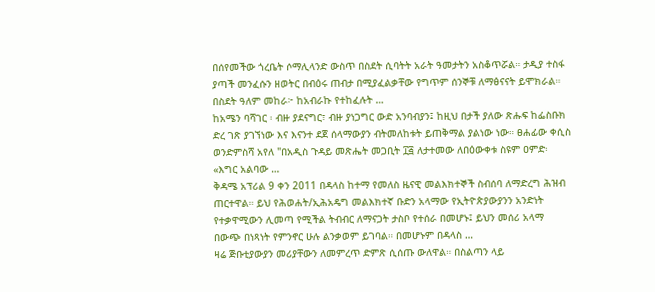በሰየመችው ጎረቤት ሶማሊላንድ ውስጥ በስደት ሲባትት አራት ዓመታትን አስቆጥሯል። ታዲያ ተስፋ ያጣች መንፈሱን ዘወትር በብዕሩ ጠብታ በሚያፈልቃቸው የግጥም ሰንኞቹ ለማፅናናት ይሞክራል። በስደት ዓለም መከራ፦ ከአብራኩ የተከፈሉት …
ከአሜን ባሻገር ፡ ብዙ ያደናግር፣ ብዙ ያነጋግር ውድ አንባብያን፤ ከዚህ በታች ያለው ጽሑፍ ከፌስቡክ ድረ ገጽ ያገኘነው እና እናንተ ደጀ ሰላማውያን ብትመለከቱት ይጠቅማል ያልነው ነው። ፀሐፊው ቀሲስ ወንድምስሻ አየለ "በአዲስ ጉዳይ መጽሔት መጋቢት ፲፭ ለታተመው ለበዕውቀቱ ስዩም ዐምድ፡ «እግር አልባው …
ቅዳሜ አፕሪል 9 ቀን 2011 በዳላስ ከተማ የመለስ ዜናዊ መልእክተኞች ስብሰባ ለማድረግ ሕዝብ ጠርተዋል። ይህ የሕወሐት/ኢሕአዴግ መልእክተኛ ቡድን አላማው የኢትዮጵያውያንን አንድነት የተቃዋሚውን ሊመጣ የሚችል ትብብር ለማናጋት ታስቦ የተሰራ በመሆኑ፤ ይህን መሰሪ አላማ በውጭ በነጻነት የምንኖር ሁሉ ልንቃወም ይገባል። በመሆኑም በዳላስ …
ዛሬ ጅቡቲያውያን መሪያቸውን ለመምረጥ ድምጽ ሲሰጡ ውለዋል። በስልጣን ላይ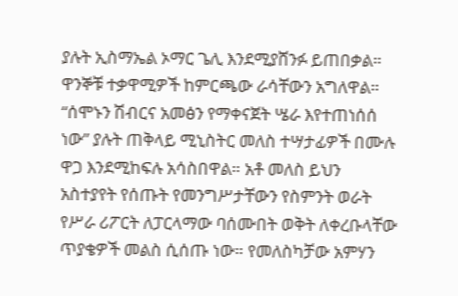ያሉት ኢስማኤል ኦማር ጌሊ እንደሚያሸንፉ ይጠበቃል። ዋንኞቹ ተቃዋሚዎች ከምርጫው ራሳቸውን አግለዋል።
“ሰሞኑን ሽብርና አመፅን የማቀናጀት ሤራ እየተጠነሰሰ ነው” ያሉት ጠቅላይ ሚኒስትር መለስ ተሣታፊዎች በሙሉ ዋጋ እንደሚከፍሉ አሳስበዋል። አቶ መለስ ይህን አስተያየት የሰጡት የመንግሥታቸውን የስምንት ወራት የሥራ ሪፖርት ለፓርላማው ባሰሙበት ወቅት ለቀረቡላቸው ጥያቄዎች መልስ ሲሰጡ ነው። የመለስካቻው አምሃን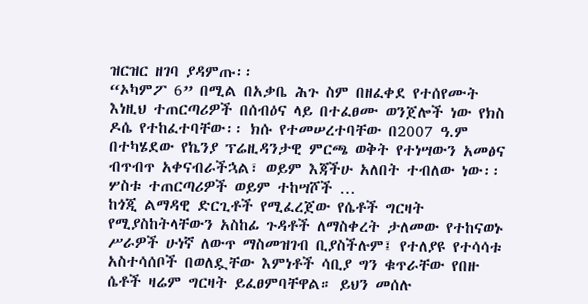ዝርዝር ዘገባ ያዳምጡ፡፡
“ኦካምፖ 6” በሚል በአቃቤ ሕጉ ስም በዘፈቀደ የተሰየሙት እነዚህ ተጠርጣሪዎች በሰብዕና ላይ በተፈፀሙ ወንጀሎች ነው የክስ ዶሴ የተከፈተባቸው፡፡ ክሱ የተመሠረተባቸው በ2007 ዓ.ም በተካሄደው የኬንያ ፕሬዚዳንታዊ ምርጫ ወቅት የተነሣውን አመፅና ብጥብጥ አቀናብራችኋል፣ ወይም እጃችሁ አለበት ተብለው ነው፡፡ ሦስቱ ተጠርጣሪዎች ወይም ተከሣሾች …
ከጎጂ ልማዳዊ ድርጊቶች የሚፈረጀው የሴቶች ግርዛት የሚያስከትላቸውን አስከፊ ጉዳቶች ለማስቀረት ታለመው የተከናወኑ ሥራዎች ሁነኛ ለውጥ ማስመዝገብ ቢያስችሉም፤ የተለያዩ የተሳሳቱ አስተሳሰቦች በወለዷቸው እምነቶች ሳቢያ ግን ቁጥራቸው የበዙ ሴቶች ዛሬም ግርዛት ይፈፀምባቸዋል። ይህን መሰሉ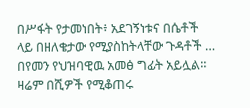በሥፋት የታመነበት፥ አደገኝነቱና በሴቶች ላይ በዘለቄታው የሚያስከትላቸው ጉዳቶች …
በየመን የህዝባዊዉ አመፅ ግፊት አይሏል። ዛሬም በሺዎች የሚቆጠሩ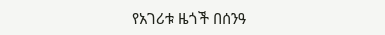የአገሪቱ ዜጎች በሰንዓ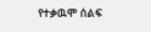የተቃዉሞ ሰልፍ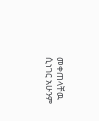መቀጠላቸዉ ሲነገር አሁንም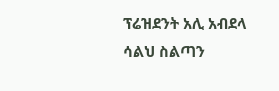ፕሬዝደንት አሊ አብደላ ሳልህ ስልጣን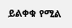ይልቀቁ የሚል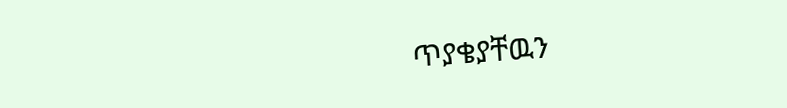ጥያቄያቸዉን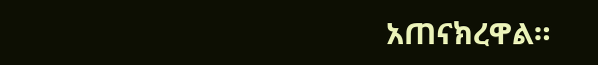አጠናክረዋል።